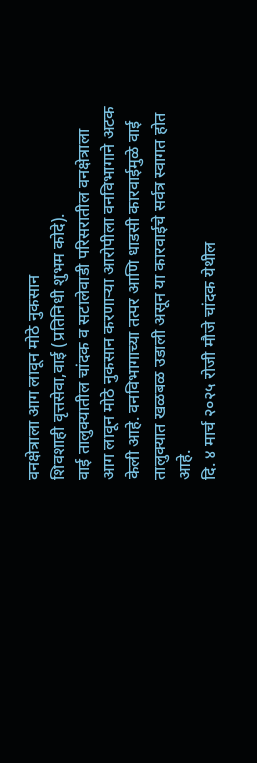वनक्षेत्राला आग लावून मोठे नुकसान
शिवशाही वृत्तसेवा,वाई (प्रतिनिधी शुभम कोदे).
वाई तालुक्यातील चांदक व सटालेवाडी परिसरातील वनक्षेत्राला आग लावून मोठे नुकसान करणाऱ्या आरोपीला वनविभागाने अटक केली आहे. वनविभागाच्या तत्पर आणि धाडसी कारवाईमुळे वाई तालुक्यात खळबळ उडाली असून या कारवाईचे सर्वत्र स्वागत होत आहे.
दि. ४ मार्च २०२५ रोजी मौजे चांदक येथील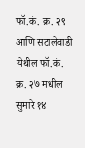फॉ.कं. क्र. २९ आणि सटालेवाडी येथील फॉ.कं. क्र. २७ मधील सुमारे १४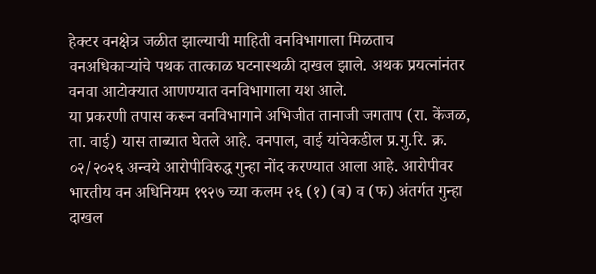हेक्टर वनक्षेत्र जळीत झाल्याची माहिती वनविभागाला मिळताच वनअधिकाऱ्यांचे पथक तात्काळ घटनास्थळी दाखल झाले. अथक प्रयत्नांनंतर वनवा आटोक्यात आणण्यात वनविभागाला यश आले.
या प्रकरणी तपास करून वनविभागाने अभिजीत तानाजी जगताप (रा. केंजळ, ता. वाई) यास ताब्यात घेतले आहे. वनपाल, वाई यांचेकडील प्र.गु.रि. क्र. ०२/२०२६ अन्वये आरोपीविरुद्ध गुन्हा नोंद करण्यात आला आहे. आरोपीवर भारतीय वन अधिनियम १९२७ च्या कलम २६ (१) (ब) व (फ) अंतर्गत गुन्हा दाखल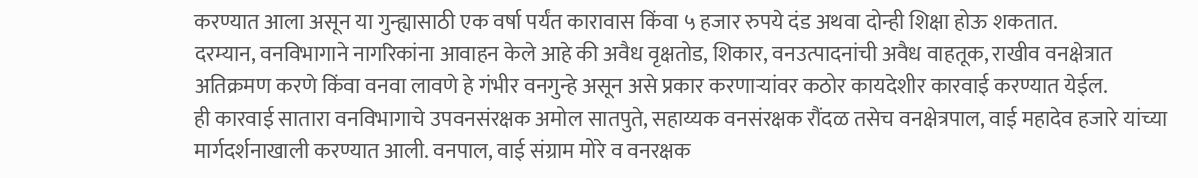करण्यात आला असून या गुन्ह्यासाठी एक वर्षा पर्यंत कारावास किंवा ५ हजार रुपये दंड अथवा दोन्ही शिक्षा होऊ शकतात.
दरम्यान, वनविभागाने नागरिकांना आवाहन केले आहे की अवैध वृक्षतोड, शिकार, वनउत्पादनांची अवैध वाहतूक, राखीव वनक्षेत्रात अतिक्रमण करणे किंवा वनवा लावणे हे गंभीर वनगुन्हे असून असे प्रकार करणाऱ्यांवर कठोर कायदेशीर कारवाई करण्यात येईल.
ही कारवाई सातारा वनविभागाचे उपवनसंरक्षक अमोल सातपुते, सहाय्यक वनसंरक्षक रौंदळ तसेच वनक्षेत्रपाल, वाई महादेव हजारे यांच्या मार्गदर्शनाखाली करण्यात आली. वनपाल, वाई संग्राम मोरे व वनरक्षक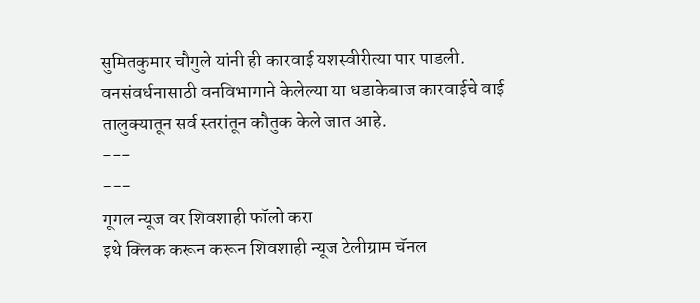सुमितकुमार चौगुले यांनी ही कारवाई यशस्वीरीत्या पार पाडली.
वनसंवर्धनासाठी वनविभागाने केलेल्या या धडाकेबाज कारवाईचे वाई तालुक्यातून सर्व स्तरांतून कौतुक केले जात आहे.
---
---
गूगल न्यूज वर शिवशाही फॉलो करा
इथे क्लिक करून करून शिवशाही न्यूज टेलीग्राम चॅनल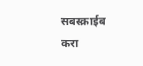सबस्क्राईब करा